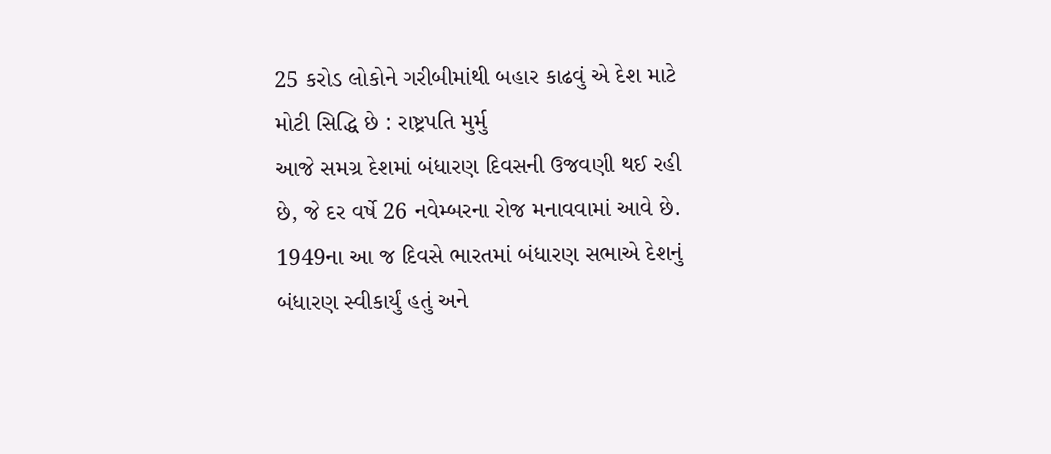25 કરોડ લોકોને ગરીબીમાંથી બહાર કાઢવું એ દેશ માટે મોટી સિદ્ધિ છે : રાષ્ટ્રપતિ મુર્મુ
આજે સમગ્ર દેશમાં બંધારણ દિવસની ઉજવણી થઈ રહી છે, જે દર વર્ષે 26 નવેમ્બરના રોજ મનાવવામાં આવે છે. 1949ના આ જ દિવસે ભારતમાં બંધારણ સભાએ દેશનું બંધારણ સ્વીકાર્યું હતું અને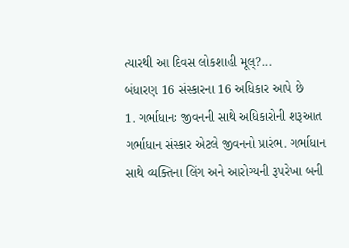ત્યારથી આ દિવસ લોકશાહી મૂલ્?...
બંધારણ 16 સંસ્કારના 16 અધિકાર આપે છે
1. ગર્ભાધાનઃ જીવનની સાથે અધિકારોની શરૂઆત ગર્ભાધાન સંસ્કાર એટલે જીવનનો પ્રારંભ. ગર્ભાધાન સાથે વ્યક્તિના લિંગ અને આરોગ્યની રૂપરેખા બની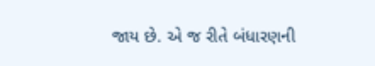જાય છે. એ જ રીતે બંધારણની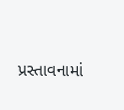પ્રસ્તાવનામાં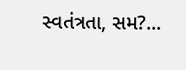સ્વતંત્રતા, સમ?...